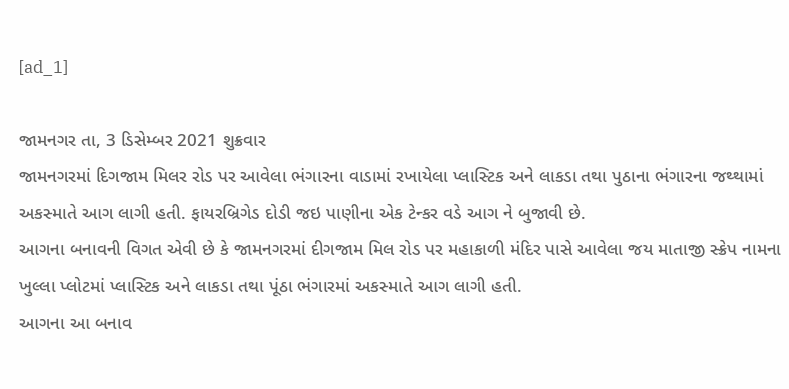[ad_1]

જામનગર તા, 3 ડિસેમ્બર 2021 શુક્રવાર
જામનગરમાં દિગજામ મિલર રોડ પર આવેલા ભંગારના વાડામાં રખાયેલા પ્લાસ્ટિક અને લાકડા તથા પુઠાના ભંગારના જથ્થામાં અકસ્માતે આગ લાગી હતી. ફાયરબ્રિગેડ દોડી જઇ પાણીના એક ટેન્કર વડે આગ ને બુજાવી છે.
આગના બનાવની વિગત એવી છે કે જામનગરમાં દીગજામ મિલ રોડ પર મહાકાળી મંદિર પાસે આવેલા જય માતાજી સ્ક્રેપ નામના ખુલ્લા પ્લોટમાં પ્લાસ્ટિક અને લાકડા તથા પૂંઠા ભંગારમાં અકસ્માતે આગ લાગી હતી.
આગના આ બનાવ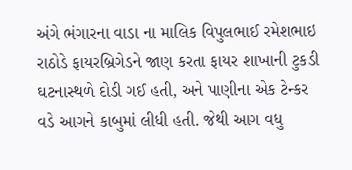અંગે ભંગારના વાડા ના માલિક વિપુલભાઈ રમેશભાઇ રાઠોડે ફાયરબ્રિગેડને જાણ કરતા ફાયર શાખાની ટુકડી ઘટનાસ્થળે દોડી ગઈ હતી, અને પાણીના એક ટેન્કર વડે આગને કાબુમાં લીધી હતી. જેથી આગ વધુ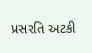પ્રસરતિ અટકી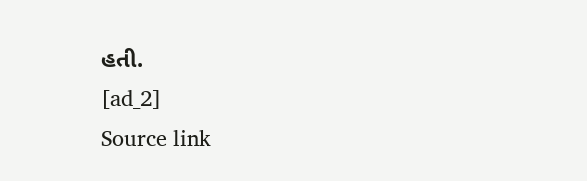હતી.
[ad_2]
Source link